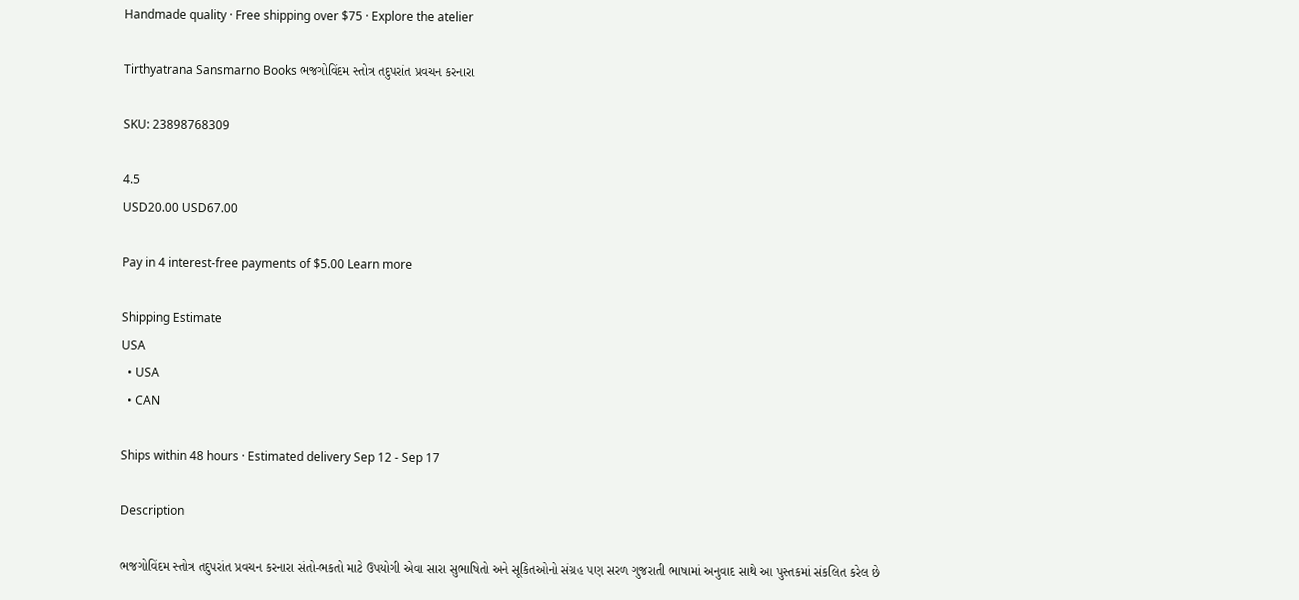Handmade quality · Free shipping over $75 · Explore the atelier

Tirthyatrana Sansmarno Books ભજગોવિંદમ સ્તોત્ર તદુપરાંત પ્રવચન કરનારા

SKU: 23898768309

4.5
USD20.00 USD67.00

Pay in 4 interest-free payments of $5.00 Learn more

Shipping Estimate
USA
  • USA
  • CAN

Ships within 48 hours · Estimated delivery Sep 12 - Sep 17

Description

ભજગોવિંદમ સ્તોત્ર તદુપરાંત પ્રવચન કરનારા સંતો-ભકતો માટે ઉપયોગી એવા સારા સુભાષિતો અને સૂકિતઓનો સંગ્રહ પણ સરળ ગુજરાતી ભાષામાં અનુવાદ સાથે આ પુસ્તકમાં સંકલિત કરેલ છે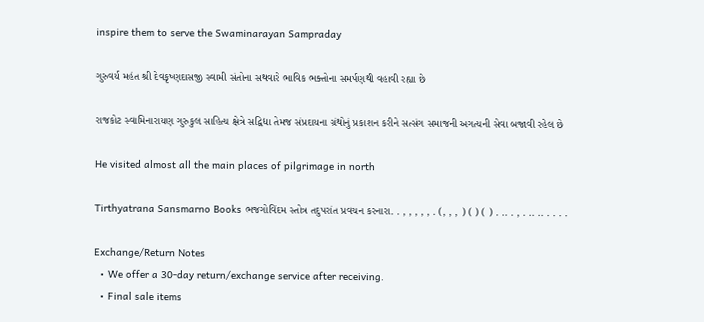inspire them to serve the Swaminarayan Sampraday

ગુરુવર્ય મહંત શ્રી દેવકૃષ્ણદાસજી સ્વામી સંતોના સથવારે ભાવિક ભક્તોના સમર્પણથી વહાવી રહ્યા છે

રાજકોટ સ્વામિનારાયણ ગુરુકુલ સાહિત્ય ક્ષેત્રે સદ્વિદ્યા તેમજ સંપ્રદાયના ગ્રંથોનું પ્રકાશન કરીને સત્સંગ સમાજની અગત્યની સેવા બજાવી રહેલ છે

He visited almost all the main places of pilgrimage in north

Tirthyatrana Sansmarno Books ભજગોવિંદમ સ્તોત્ર તદુપરાંત પ્રવચન કરનારા. . , , , , , . (, , , ) ( ) ( ) . .. . , . .. .. . . . .

Exchange/Return Notes
  • We offer a 30-day return/exchange service after receiving.
  • Final sale items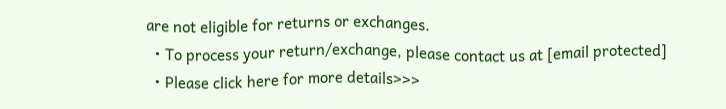are not eligible for returns or exchanges.
  • To process your return/exchange, please contact us at [email protected]
  • Please click here for more details>>>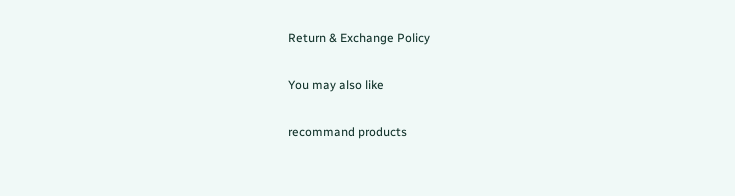Return & Exchange Policy

You may also like

recommand products